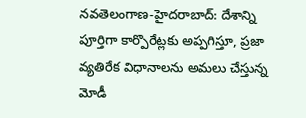నవతెలంగాణ-హైదరాబాద్: దేశాన్ని పూర్తిగా కార్పొరేట్లకు అప్పగిస్తూ, ప్రజా వ్యతిరేక విధానాలను అమలు చేస్తున్న మోడీ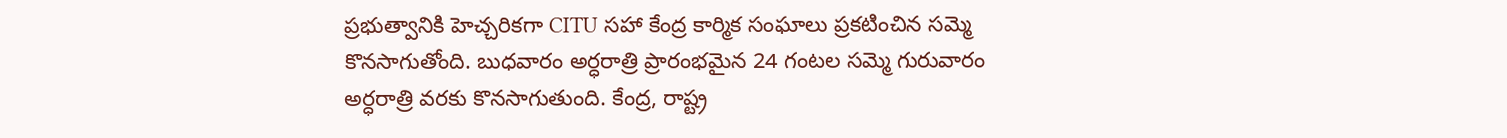ప్రభుత్వానికి హెచ్చరికగా CITU సహా కేంద్ర కార్మిక సంఘాలు ప్రకటించిన సమ్మె కొనసాగుతోంది. బుధవారం అర్ధరాత్రి ప్రారంభమైన 24 గంటల సమ్మె గురువారం అర్ధరాత్రి వరకు కొనసాగుతుంది. కేంద్ర, రాష్ట్ర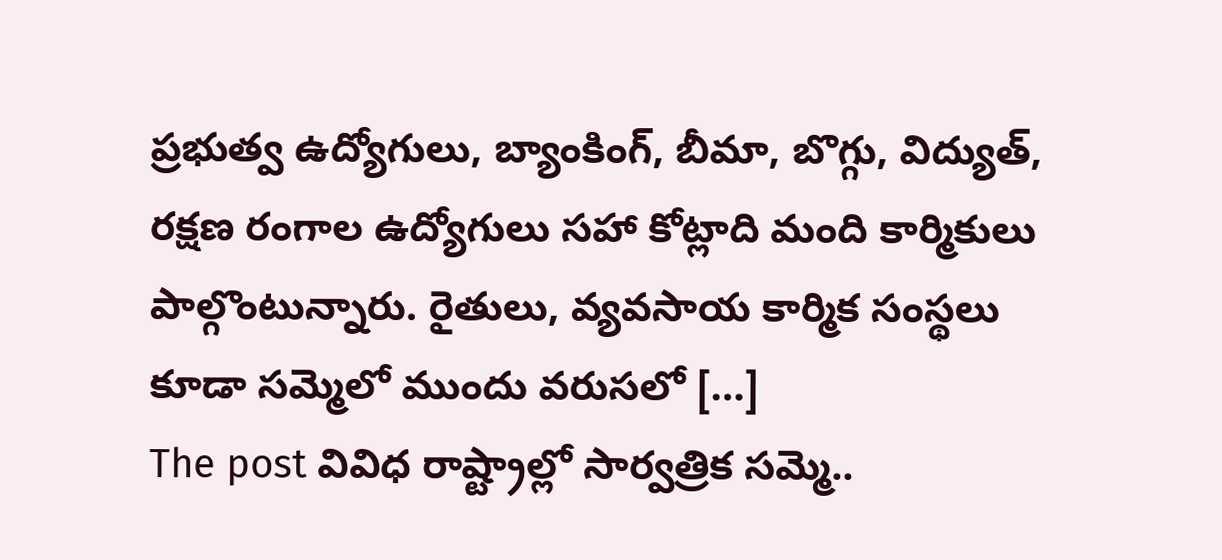ప్రభుత్వ ఉద్యోగులు, బ్యాంకింగ్, బీమా, బొగ్గు, విద్యుత్, రక్షణ రంగాల ఉద్యోగులు సహా కోట్లాది మంది కార్మికులు పాల్గొంటున్నారు. రైతులు, వ్యవసాయ కార్మిక సంస్థలు కూడా సమ్మెలో ముందు వరుసలో […]
The post వివిధ రాష్ట్రాల్లో సార్వత్రిక సమ్మె..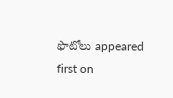ఫొటోలు appeared first on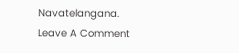Navatelangana.
Leave A Comment